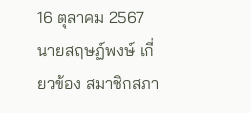16 ตุลาคม 2567 นายสฤษฏ์พงษ์ เกี่ยวข้อง สมาชิกสภา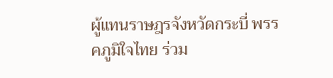ผู้แทนราษฎรจังหวัดกระบี่ พรรคภูมิใจไทย ร่วม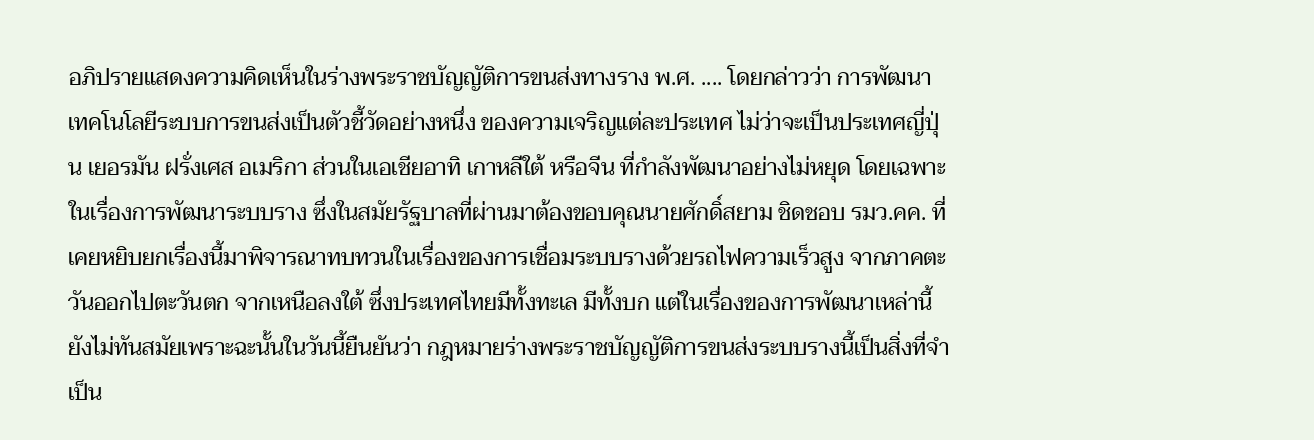อภิปรายแสดงความคิดเห็นในร่างพระราชบัญญัติการขนส่งทางราง พ.ศ. .... โดยกล่าวว่า การพัฒนาเทคโนโลยีระบบการขนส่งเป็นตัวชี้วัดอย่างหนึ่ง ของความเจริญแต่ละประเทศ ไม่ว่าจะเป็นประเทศญี่ปุ่น เยอรมัน ฝรั่งเศส อเมริกา ส่วนในเอเชียอาทิ เกาหลีใต้ หรือจีน ที่กําลังพัฒนาอย่างไม่หยุด โดยเฉพาะในเรื่องการพัฒนาระบบราง ซึ่งในสมัยรัฐบาลที่ผ่านมาต้องขอบคุณนายศักดิ์สยาม ชิดชอบ รมว.คค. ที่เคยหยิบยกเรื่องนี้มาพิจารณาทบทวนในเรื่องของการเชื่อมระบบรางด้วยรถไฟความเร็วสูง จากภาคตะวันออกไปตะวันตก จากเหนือลงใต้ ซึ่งประเทศไทยมีทั้งทะเล มีทั้งบก แต่ในเรื่องของการพัฒนาเหล่านี้ยังไม่ทันสมัยเพราะฉะนั้นในวันนี้ยืนยันว่า กฎหมายร่างพระราชบัญญัติการขนส่งระบบรางนี้เป็นสิ่งที่จําเป็น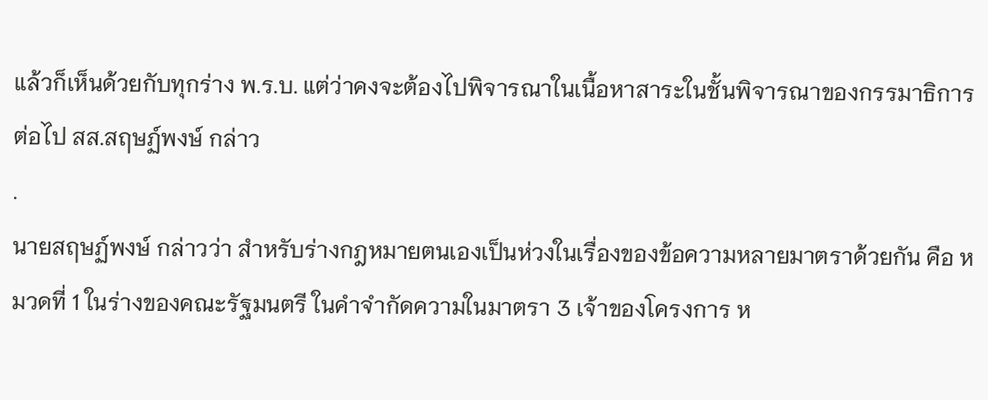แล้วก็เห็นด้วยกับทุกร่าง พ.ร.บ. แต่ว่าคงจะต้องไปพิจารณาในเนื้อหาสาระในชั้นพิจารณาของกรรมาธิการต่อไป สส.สฤษฏ์พงษ์ กล่าว
.
นายสฤษฏ์พงษ์ กล่าวว่า สำหรับร่างกฎหมายตนเองเป็นห่วงในเรื่องของข้อความหลายมาตราด้วยกัน คือ หมวดที่ 1 ในร่างของคณะรัฐมนตรี ในคําจํากัดความในมาตรา 3 เจ้าของโครงการ ห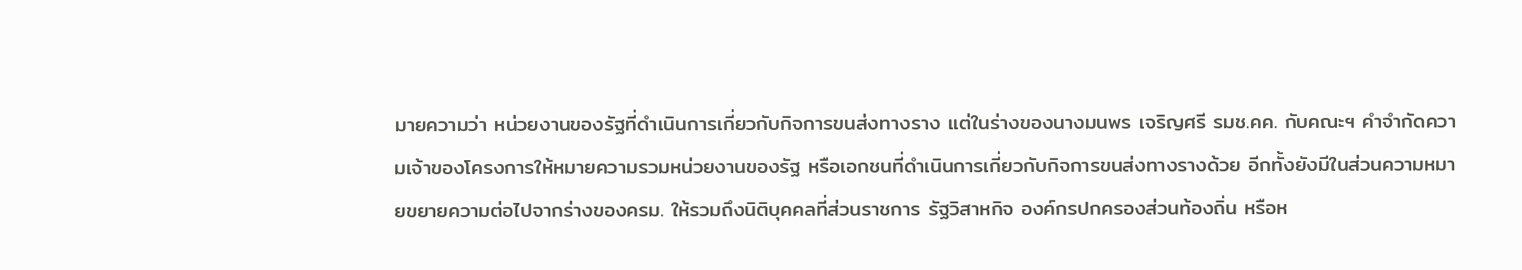มายความว่า หน่วยงานของรัฐที่ดําเนินการเกี่ยวกับกิจการขนส่งทางราง แต่ในร่างของนางมนพร เจริญศรี รมช.คค. กับคณะฯ คําจํากัดความเจ้าของโครงการให้หมายความรวมหน่วยงานของรัฐ หรือเอกชนที่ดําเนินการเกี่ยวกับกิจการขนส่งทางรางด้วย อีกทั้งยังมีในส่วนความหมายขยายความต่อไปจากร่างของครม. ให้รวมถึงนิติบุคคลที่ส่วนราชการ รัฐวิสาหกิจ องค์กรปกครองส่วนท้องถิ่น หรือห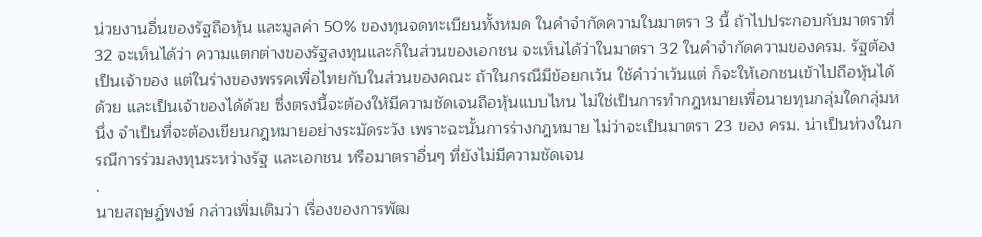น่วยงานอื่นของรัฐถือหุ้น และมูลค่า 50% ของทุนจดทะเบียนทั้งหมด ในคําจํากัดความในมาตรา 3 นี้ ถ้าไปประกอบกับมาตราที่ 32 จะเห็นได้ว่า ความแตกต่างของรัฐลงทุนและก็ในส่วนของเอกชน จะเห็นได้ว่าในมาตรา 32 ในคําจํากัดความของครม. รัฐต้องเป็นเจ้าของ แต่ในร่างของพรรคเพื่อไทยกับในส่วนของคณะ ถ้าในกรณีมีข้อยกเว้น ใช้คําว่าเว้นแต่ ก็จะให้เอกชนเข้าไปถือหุ้นได้ด้วย และเป็นเจ้าของได้ด้วย ซึ่งตรงนี้จะต้องให้มีความชัดเจนถือหุ้นแบบไหน ไม่ใช่เป็นการทํากฎหมายเพื่อนายทุนกลุ่มใดกลุ่มหนึ่ง จำเป็นที่จะต้องเขียนกฎหมายอย่างระมัดระวัง เพราะฉะนั้นการร่างกฎหมาย ไม่ว่าจะเป็นมาตรา 23 ของ ครม. น่าเป็นห่วงในกรณีการร่วมลงทุนระหว่างรัฐ และเอกชน หรือมาตราอื่นๆ ที่ยังไม่มีความชัดเจน
.
นายสฤษฏ์พงษ์ กล่าวเพิ่มเติมว่า เรื่องของการพัฒ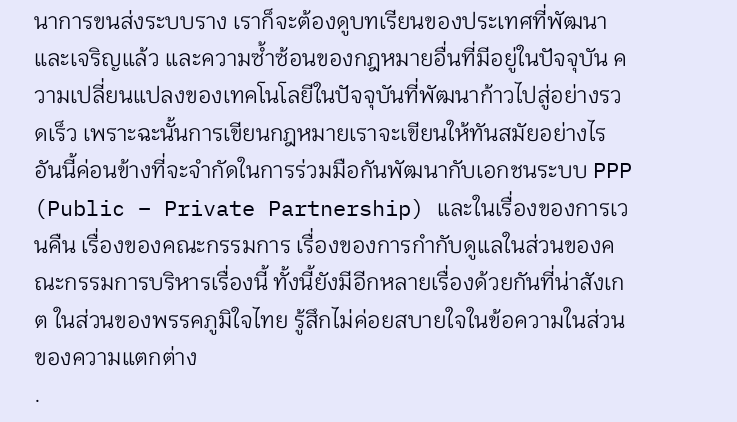นาการขนส่งระบบราง เราก็จะต้องดูบทเรียนของประเทศที่พัฒนาและเจริญแล้ว และความซ้ำซ้อนของกฎหมายอื่นที่มีอยู่ในปัจจุบัน ความเปลี่ยนแปลงของเทคโนโลยีในปัจจุบันที่พัฒนาก้าวไปสู่อย่างรวดเร็ว เพราะฉะนั้นการเขียนกฎหมายเราจะเขียนให้ทันสมัยอย่างไร อันนี้ค่อนข้างที่จะจํากัดในการร่วมมือกันพัฒนากับเอกชนระบบ PPP (Public – Private Partnership) และในเรื่องของการเวนคืน เรื่องของคณะกรรมการ เรื่องของการกํากับดูแลในส่วนของคณะกรรมการบริหารเรื่องนี้ ทั้งนี้ยังมีอีกหลายเรื่องด้วยกันที่น่าสังเกต ในส่วนของพรรคภูมิใจไทย รู้สึกไม่ค่อยสบายใจในข้อความในส่วนของความแตกต่าง
.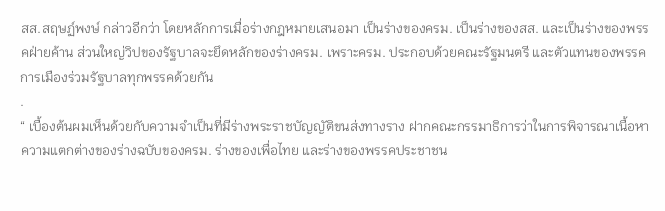สส.สฤษฏ์พงษ์ กล่าวอีกว่า โดยหลักการเมื่อร่างกฎหมายเสนอมา เป็นร่างของครม. เป็นร่างของสส. และเป็นร่างของพรรคฝ่ายค้าน ส่วนใหญ่วิปของรัฐบาลจะยึดหลักของร่างครม. เพราะครม. ประกอบด้วยคณะรัฐมนตรี และตัวแทนของพรรคการเมืองร่วมรัฐบาลทุกพรรคด้วยกัน
.
“ เบื้องต้นผมเห็นด้วยกับความจําเป็นที่มีร่างพระราชบัญญัติขนส่งทางราง ฝากคณะกรรมาธิการว่าในการพิจารณาเนื้อหาความแตกต่างของร่างฉบับของครม. ร่างของเพื่อไทย และร่างของพรรคประชาชน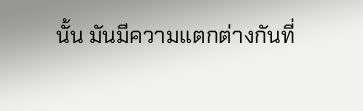นั้น มันมีความแตกต่างกันที่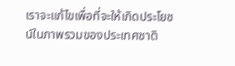เราจะแก้ไขเพื่อที่จะให้เกิดประโยชน์ในภาพรวมของประเทศชาติ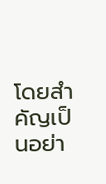โดยสําคัญเป็นอย่า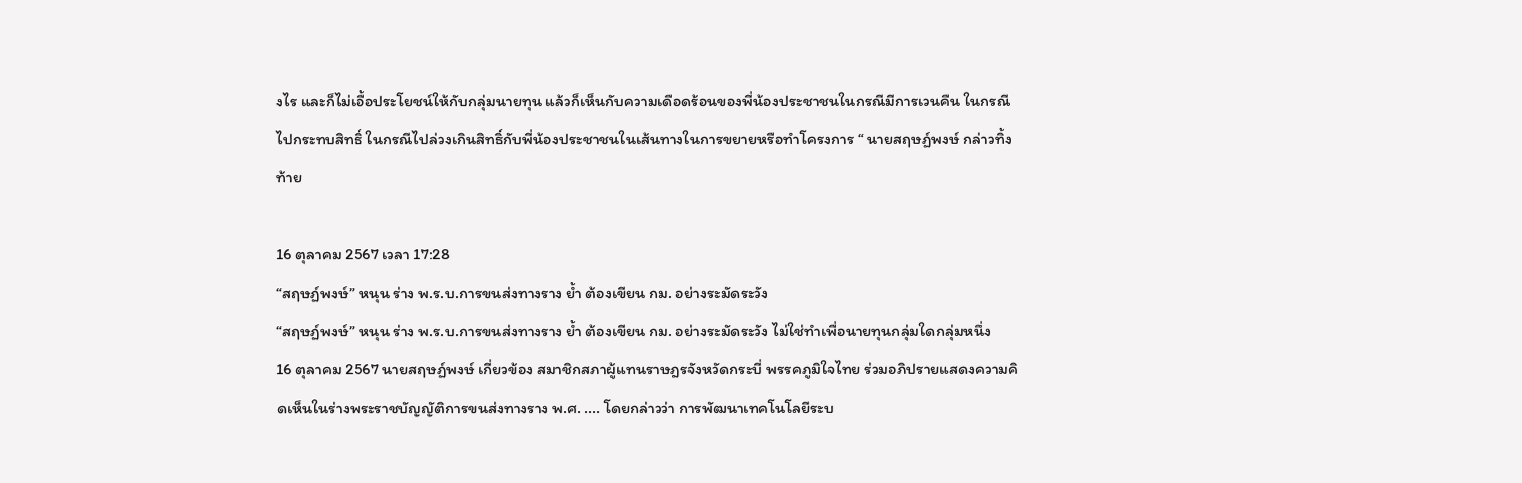งไร และก็ไม่เอื้อประโยชน์ให้กับกลุ่มนายทุน แล้วก็เห็นกับความเดือดร้อนของพี่น้องประชาชนในกรณีมีการเวนคืน ในกรณีไปกระทบสิทธิ์ ในกรณีไปล่วงเกินสิทธิ์กับพี่น้องประชาชนในเส้นทางในการขยายหรือทําโครงการ “ นายสฤษฏ์พงษ์ กล่าวทิ้งท้าย

16 ตุลาคม 2567 เวลา 17:28
“สฤษฏ์พงษ์” หนุน ร่าง พ.ร.บ.การขนส่งทางราง ย้ำ ต้องเขียน กม. อย่างระมัดระวัง
“สฤษฏ์พงษ์” หนุน ร่าง พ.ร.บ.การขนส่งทางราง ย้ำ ต้องเขียน กม. อย่างระมัดระวัง ไม่ใช่ทําเพื่อนายทุนกลุ่มใดกลุ่มหนึ่ง
16 ตุลาคม 2567 นายสฤษฏ์พงษ์ เกี่ยวข้อง สมาชิกสภาผู้แทนราษฎรจังหวัดกระบี่ พรรคภูมิใจไทย ร่วมอภิปรายแสดงความคิดเห็นในร่างพระราชบัญญัติการขนส่งทางราง พ.ศ. .... โดยกล่าวว่า การพัฒนาเทคโนโลยีระบ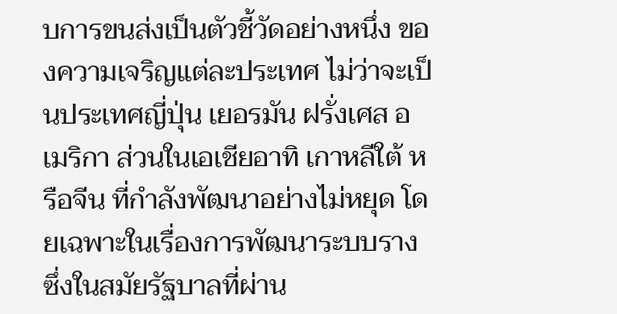บการขนส่งเป็นตัวชี้วัดอย่างหนึ่ง ของความเจริญแต่ละประเทศ ไม่ว่าจะเป็นประเทศญี่ปุ่น เยอรมัน ฝรั่งเศส อเมริกา ส่วนในเอเชียอาทิ เกาหลีใต้ หรือจีน ที่กําลังพัฒนาอย่างไม่หยุด โดยเฉพาะในเรื่องการพัฒนาระบบราง ซึ่งในสมัยรัฐบาลที่ผ่าน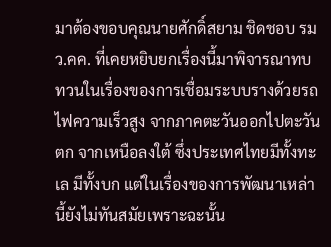มาต้องขอบคุณนายศักดิ์สยาม ชิดชอบ รมว.คค. ที่เคยหยิบยกเรื่องนี้มาพิจารณาทบทวนในเรื่องของการเชื่อมระบบรางด้วยรถไฟความเร็วสูง จากภาคตะวันออกไปตะวันตก จากเหนือลงใต้ ซึ่งประเทศไทยมีทั้งทะเล มีทั้งบก แต่ในเรื่องของการพัฒนาเหล่านี้ยังไม่ทันสมัยเพราะฉะนั้น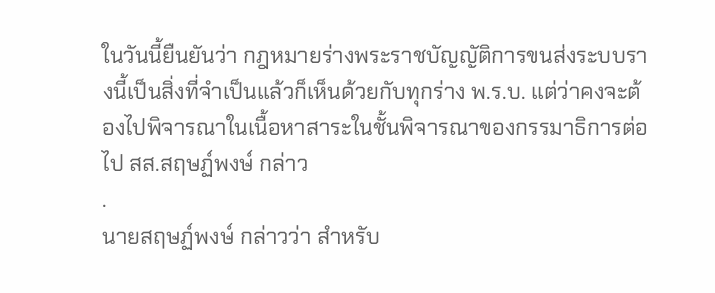ในวันนี้ยืนยันว่า กฎหมายร่างพระราชบัญญัติการขนส่งระบบรางนี้เป็นสิ่งที่จําเป็นแล้วก็เห็นด้วยกับทุกร่าง พ.ร.บ. แต่ว่าคงจะต้องไปพิจารณาในเนื้อหาสาระในชั้นพิจารณาของกรรมาธิการต่อไป สส.สฤษฏ์พงษ์ กล่าว
.
นายสฤษฏ์พงษ์ กล่าวว่า สำหรับ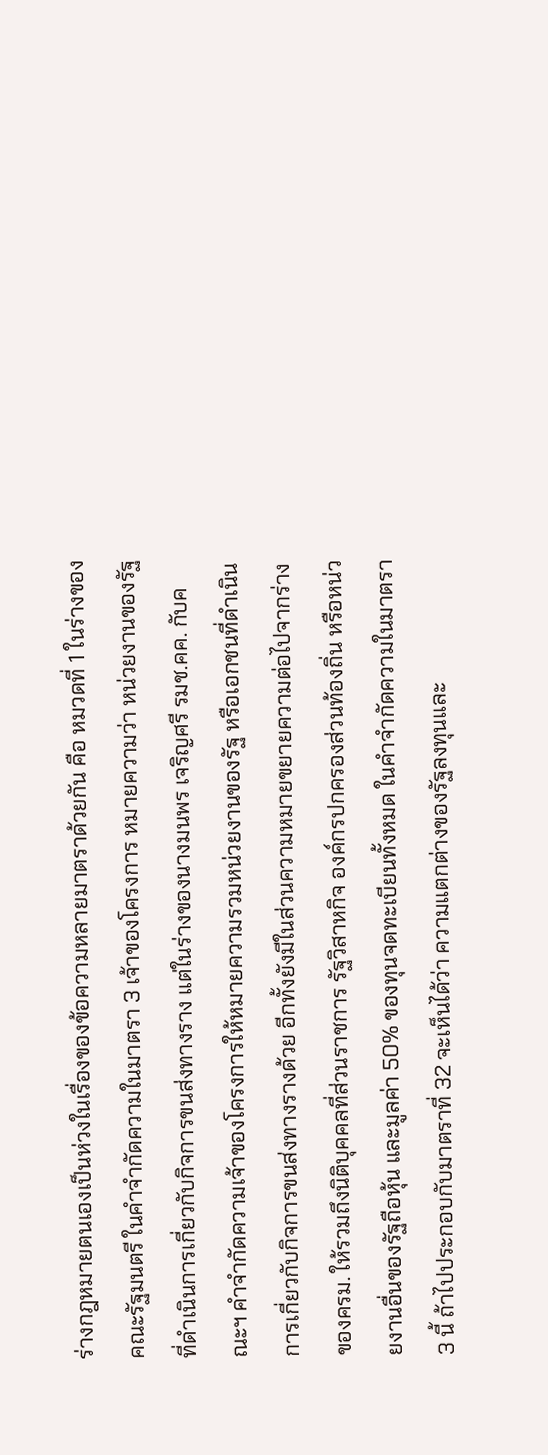ร่างกฎหมายตนเองเป็นห่วงในเรื่องของข้อความหลายมาตราด้วยกัน คือ หมวดที่ 1 ในร่างของคณะรัฐมนตรี ในคําจํากัดความในมาตรา 3 เจ้าของโครงการ หมายความว่า หน่วยงานของรัฐที่ดําเนินการเกี่ยวกับกิจการขนส่งทางราง แต่ในร่างของนางมนพร เจริญศรี รมช.คค. กับคณะฯ คําจํากัดความเจ้าของโครงการให้หมายความรวมหน่วยงานของรัฐ หรือเอกชนที่ดําเนินการเกี่ยวกับกิจการขนส่งทางรางด้วย อีกทั้งยังมีในส่วนความหมายขยายความต่อไปจากร่างของครม. ให้รวมถึงนิติบุคคลที่ส่วนราชการ รัฐวิสาหกิจ องค์กรปกครองส่วนท้องถิ่น หรือหน่วยงานอื่นของรัฐถือหุ้น และมูลค่า 50% ของทุนจดทะเบียนทั้งหมด ในคําจํากัดความในมาตรา 3 นี้ ถ้าไปประกอบกับมาตราที่ 32 จะเห็นได้ว่า ความแตกต่างของรัฐลงทุนและ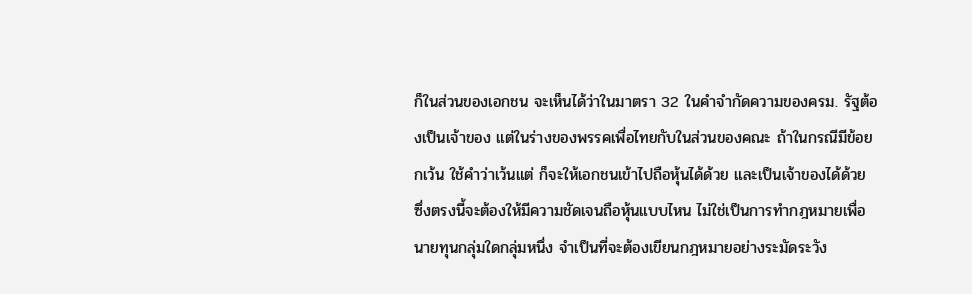ก็ในส่วนของเอกชน จะเห็นได้ว่าในมาตรา 32 ในคําจํากัดความของครม. รัฐต้องเป็นเจ้าของ แต่ในร่างของพรรคเพื่อไทยกับในส่วนของคณะ ถ้าในกรณีมีข้อยกเว้น ใช้คําว่าเว้นแต่ ก็จะให้เอกชนเข้าไปถือหุ้นได้ด้วย และเป็นเจ้าของได้ด้วย ซึ่งตรงนี้จะต้องให้มีความชัดเจนถือหุ้นแบบไหน ไม่ใช่เป็นการทํากฎหมายเพื่อนายทุนกลุ่มใดกลุ่มหนึ่ง จำเป็นที่จะต้องเขียนกฎหมายอย่างระมัดระวัง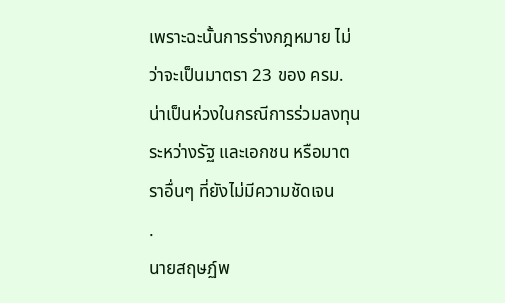เพราะฉะนั้นการร่างกฎหมาย ไม่ว่าจะเป็นมาตรา 23 ของ ครม. น่าเป็นห่วงในกรณีการร่วมลงทุนระหว่างรัฐ และเอกชน หรือมาตราอื่นๆ ที่ยังไม่มีความชัดเจน
.
นายสฤษฏ์พ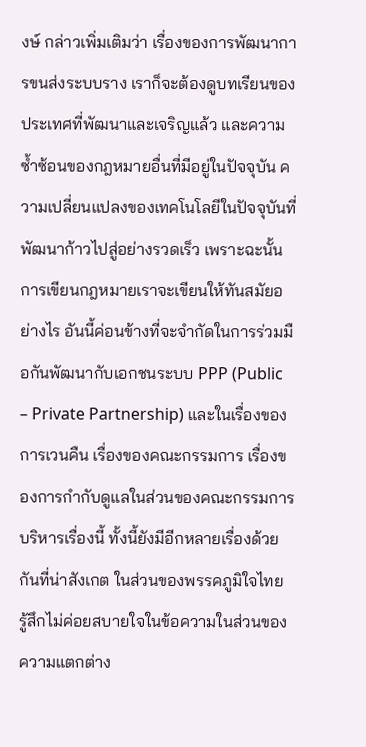งษ์ กล่าวเพิ่มเติมว่า เรื่องของการพัฒนาการขนส่งระบบราง เราก็จะต้องดูบทเรียนของประเทศที่พัฒนาและเจริญแล้ว และความซ้ำซ้อนของกฎหมายอื่นที่มีอยู่ในปัจจุบัน ความเปลี่ยนแปลงของเทคโนโลยีในปัจจุบันที่พัฒนาก้าวไปสู่อย่างรวดเร็ว เพราะฉะนั้นการเขียนกฎหมายเราจะเขียนให้ทันสมัยอย่างไร อันนี้ค่อนข้างที่จะจํากัดในการร่วมมือกันพัฒนากับเอกชนระบบ PPP (Public – Private Partnership) และในเรื่องของการเวนคืน เรื่องของคณะกรรมการ เรื่องของการกํากับดูแลในส่วนของคณะกรรมการบริหารเรื่องนี้ ทั้งนี้ยังมีอีกหลายเรื่องด้วยกันที่น่าสังเกต ในส่วนของพรรคภูมิใจไทย รู้สึกไม่ค่อยสบายใจในข้อความในส่วนของความแตกต่าง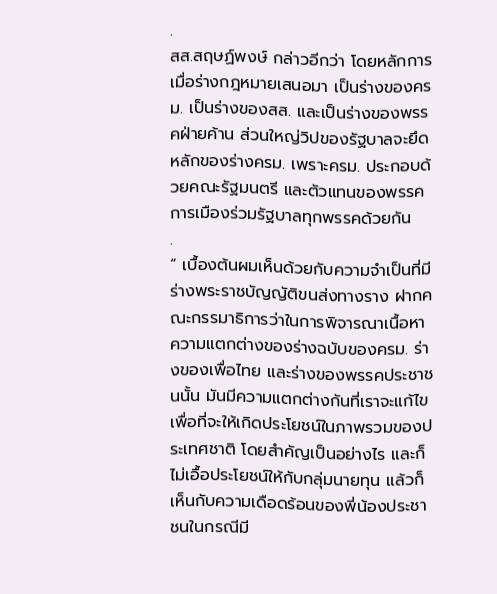.
สส.สฤษฏ์พงษ์ กล่าวอีกว่า โดยหลักการเมื่อร่างกฎหมายเสนอมา เป็นร่างของครม. เป็นร่างของสส. และเป็นร่างของพรรคฝ่ายค้าน ส่วนใหญ่วิปของรัฐบาลจะยึดหลักของร่างครม. เพราะครม. ประกอบด้วยคณะรัฐมนตรี และตัวแทนของพรรคการเมืองร่วมรัฐบาลทุกพรรคด้วยกัน
.
“ เบื้องต้นผมเห็นด้วยกับความจําเป็นที่มีร่างพระราชบัญญัติขนส่งทางราง ฝากคณะกรรมาธิการว่าในการพิจารณาเนื้อหาความแตกต่างของร่างฉบับของครม. ร่างของเพื่อไทย และร่างของพรรคประชาชนนั้น มันมีความแตกต่างกันที่เราจะแก้ไขเพื่อที่จะให้เกิดประโยชน์ในภาพรวมของประเทศชาติ โดยสําคัญเป็นอย่างไร และก็ไม่เอื้อประโยชน์ให้กับกลุ่มนายทุน แล้วก็เห็นกับความเดือดร้อนของพี่น้องประชาชนในกรณีมี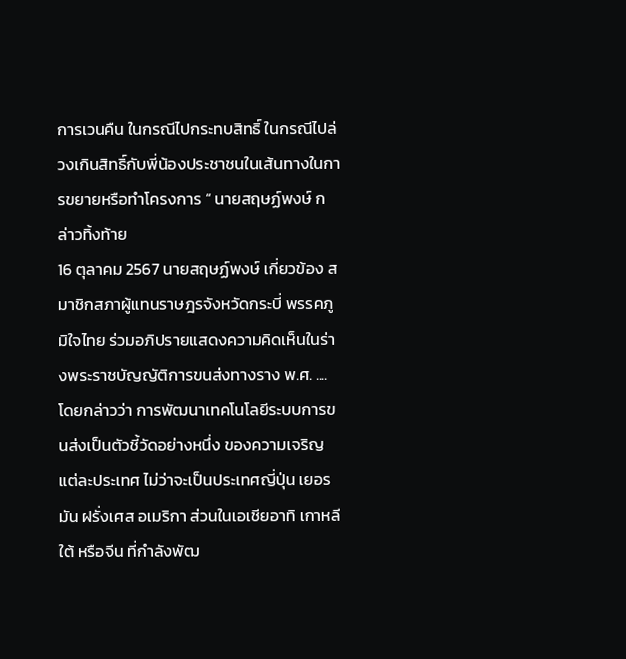การเวนคืน ในกรณีไปกระทบสิทธิ์ ในกรณีไปล่วงเกินสิทธิ์กับพี่น้องประชาชนในเส้นทางในการขยายหรือทําโครงการ “ นายสฤษฏ์พงษ์ กล่าวทิ้งท้าย
16 ตุลาคม 2567 นายสฤษฏ์พงษ์ เกี่ยวข้อง สมาชิกสภาผู้แทนราษฎรจังหวัดกระบี่ พรรคภูมิใจไทย ร่วมอภิปรายแสดงความคิดเห็นในร่างพระราชบัญญัติการขนส่งทางราง พ.ศ. .... โดยกล่าวว่า การพัฒนาเทคโนโลยีระบบการขนส่งเป็นตัวชี้วัดอย่างหนึ่ง ของความเจริญแต่ละประเทศ ไม่ว่าจะเป็นประเทศญี่ปุ่น เยอรมัน ฝรั่งเศส อเมริกา ส่วนในเอเชียอาทิ เกาหลีใต้ หรือจีน ที่กําลังพัฒ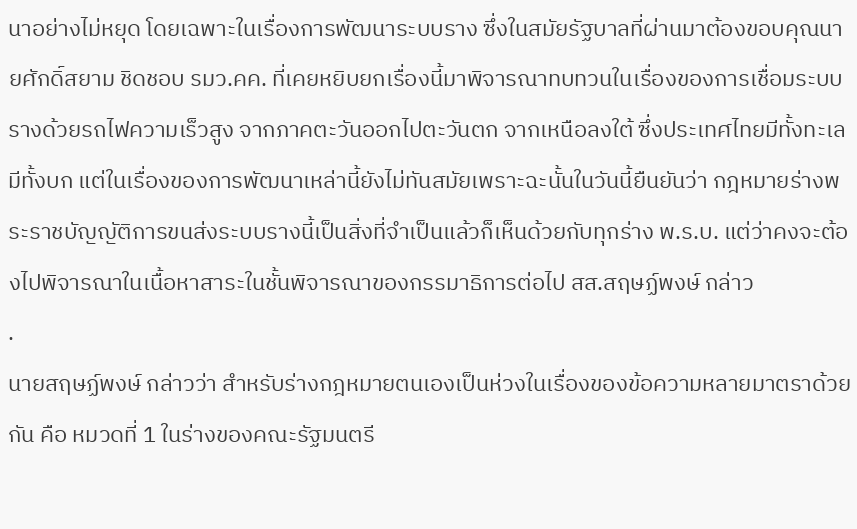นาอย่างไม่หยุด โดยเฉพาะในเรื่องการพัฒนาระบบราง ซึ่งในสมัยรัฐบาลที่ผ่านมาต้องขอบคุณนายศักดิ์สยาม ชิดชอบ รมว.คค. ที่เคยหยิบยกเรื่องนี้มาพิจารณาทบทวนในเรื่องของการเชื่อมระบบรางด้วยรถไฟความเร็วสูง จากภาคตะวันออกไปตะวันตก จากเหนือลงใต้ ซึ่งประเทศไทยมีทั้งทะเล มีทั้งบก แต่ในเรื่องของการพัฒนาเหล่านี้ยังไม่ทันสมัยเพราะฉะนั้นในวันนี้ยืนยันว่า กฎหมายร่างพระราชบัญญัติการขนส่งระบบรางนี้เป็นสิ่งที่จําเป็นแล้วก็เห็นด้วยกับทุกร่าง พ.ร.บ. แต่ว่าคงจะต้องไปพิจารณาในเนื้อหาสาระในชั้นพิจารณาของกรรมาธิการต่อไป สส.สฤษฏ์พงษ์ กล่าว
.
นายสฤษฏ์พงษ์ กล่าวว่า สำหรับร่างกฎหมายตนเองเป็นห่วงในเรื่องของข้อความหลายมาตราด้วยกัน คือ หมวดที่ 1 ในร่างของคณะรัฐมนตรี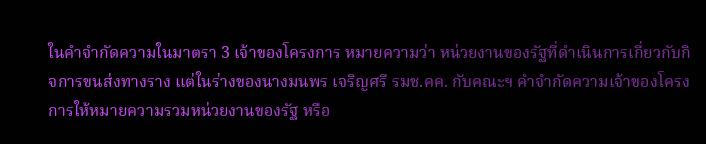ในคําจํากัดความในมาตรา 3 เจ้าของโครงการ หมายความว่า หน่วยงานของรัฐที่ดําเนินการเกี่ยวกับกิจการขนส่งทางราง แต่ในร่างของนางมนพร เจริญศรี รมช.คค. กับคณะฯ คําจํากัดความเจ้าของโครงการให้หมายความรวมหน่วยงานของรัฐ หรือ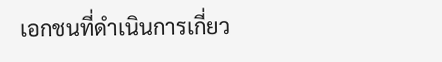เอกชนที่ดําเนินการเกี่ยว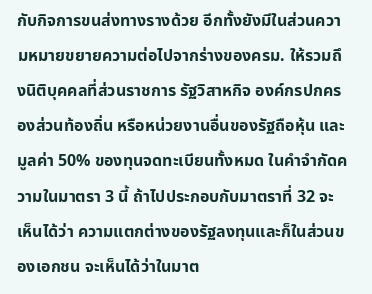กับกิจการขนส่งทางรางด้วย อีกทั้งยังมีในส่วนความหมายขยายความต่อไปจากร่างของครม. ให้รวมถึงนิติบุคคลที่ส่วนราชการ รัฐวิสาหกิจ องค์กรปกครองส่วนท้องถิ่น หรือหน่วยงานอื่นของรัฐถือหุ้น และมูลค่า 50% ของทุนจดทะเบียนทั้งหมด ในคําจํากัดความในมาตรา 3 นี้ ถ้าไปประกอบกับมาตราที่ 32 จะเห็นได้ว่า ความแตกต่างของรัฐลงทุนและก็ในส่วนของเอกชน จะเห็นได้ว่าในมาต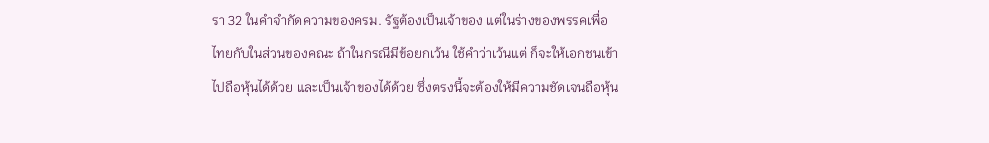รา 32 ในคําจํากัดความของครม. รัฐต้องเป็นเจ้าของ แต่ในร่างของพรรคเพื่อไทยกับในส่วนของคณะ ถ้าในกรณีมีข้อยกเว้น ใช้คําว่าเว้นแต่ ก็จะให้เอกชนเข้าไปถือหุ้นได้ด้วย และเป็นเจ้าของได้ด้วย ซึ่งตรงนี้จะต้องให้มีความชัดเจนถือหุ้น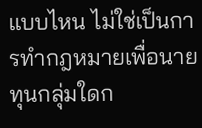แบบไหน ไม่ใช่เป็นการทํากฎหมายเพื่อนายทุนกลุ่มใดก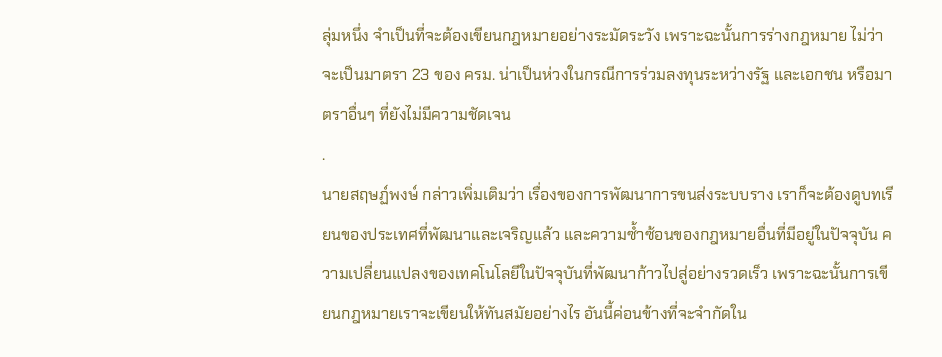ลุ่มหนึ่ง จำเป็นที่จะต้องเขียนกฎหมายอย่างระมัดระวัง เพราะฉะนั้นการร่างกฎหมาย ไม่ว่าจะเป็นมาตรา 23 ของ ครม. น่าเป็นห่วงในกรณีการร่วมลงทุนระหว่างรัฐ และเอกชน หรือมาตราอื่นๆ ที่ยังไม่มีความชัดเจน
.
นายสฤษฏ์พงษ์ กล่าวเพิ่มเติมว่า เรื่องของการพัฒนาการขนส่งระบบราง เราก็จะต้องดูบทเรียนของประเทศที่พัฒนาและเจริญแล้ว และความซ้ำซ้อนของกฎหมายอื่นที่มีอยู่ในปัจจุบัน ความเปลี่ยนแปลงของเทคโนโลยีในปัจจุบันที่พัฒนาก้าวไปสู่อย่างรวดเร็ว เพราะฉะนั้นการเขียนกฎหมายเราจะเขียนให้ทันสมัยอย่างไร อันนี้ค่อนข้างที่จะจํากัดใน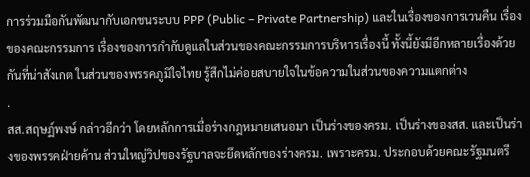การร่วมมือกันพัฒนากับเอกชนระบบ PPP (Public – Private Partnership) และในเรื่องของการเวนคืน เรื่องของคณะกรรมการ เรื่องของการกํากับดูแลในส่วนของคณะกรรมการบริหารเรื่องนี้ ทั้งนี้ยังมีอีกหลายเรื่องด้วยกันที่น่าสังเกต ในส่วนของพรรคภูมิใจไทย รู้สึกไม่ค่อยสบายใจในข้อความในส่วนของความแตกต่าง
.
สส.สฤษฏ์พงษ์ กล่าวอีกว่า โดยหลักการเมื่อร่างกฎหมายเสนอมา เป็นร่างของครม. เป็นร่างของสส. และเป็นร่างของพรรคฝ่ายค้าน ส่วนใหญ่วิปของรัฐบาลจะยึดหลักของร่างครม. เพราะครม. ประกอบด้วยคณะรัฐมนตรี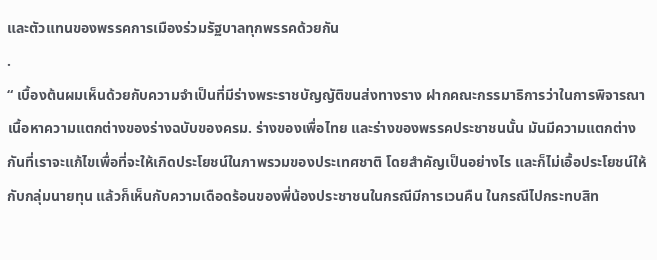และตัวแทนของพรรคการเมืองร่วมรัฐบาลทุกพรรคด้วยกัน
.
“ เบื้องต้นผมเห็นด้วยกับความจําเป็นที่มีร่างพระราชบัญญัติขนส่งทางราง ฝากคณะกรรมาธิการว่าในการพิจารณาเนื้อหาความแตกต่างของร่างฉบับของครม. ร่างของเพื่อไทย และร่างของพรรคประชาชนนั้น มันมีความแตกต่างกันที่เราจะแก้ไขเพื่อที่จะให้เกิดประโยชน์ในภาพรวมของประเทศชาติ โดยสําคัญเป็นอย่างไร และก็ไม่เอื้อประโยชน์ให้กับกลุ่มนายทุน แล้วก็เห็นกับความเดือดร้อนของพี่น้องประชาชนในกรณีมีการเวนคืน ในกรณีไปกระทบสิท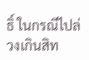ธิ์ ในกรณีไปล่วงเกินสิท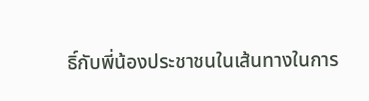ธิ์กับพี่น้องประชาชนในเส้นทางในการ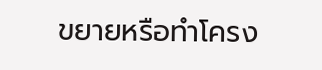ขยายหรือทําโครง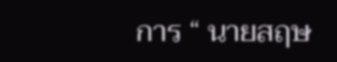การ “ นายสฤษ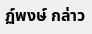ฏ์พงษ์ กล่าว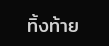ทิ้งท้าย